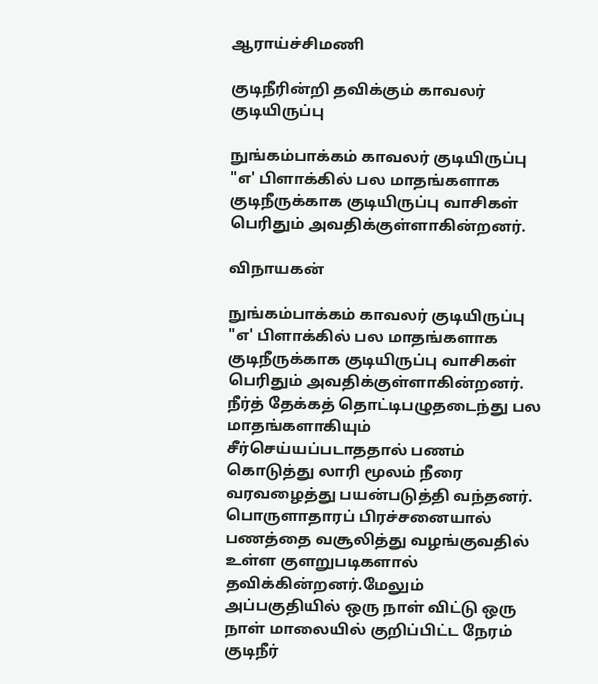ஆராய்ச்சிமணி

குடிநீரின்றி தவிக்கும் காவலர் குடியிருப்பு

நுங்கம்பாக்கம் காவலர் குடியிருப்பு "எ' பிளாக்கில் பல மாதங்களாக குடிநீருக்காக குடியிருப்பு வாசிகள் பெரிதும் அவதிக்குள்ளாகின்றனர்.

விநாயகன்

நுங்கம்பாக்கம் காவலர் குடியிருப்பு "எ' பிளாக்கில் பல மாதங்களாக குடிநீருக்காக குடியிருப்பு வாசிகள் பெரிதும் அவதிக்குள்ளாகின்றனர். நீர்த் தேக்கத் தொட்டிபழுதடைந்து பல மாதங்களாகியும் சீர்செய்யப்படாததால் பணம் கொடுத்து லாரி மூலம் நீரை வரவழைத்து பயன்படுத்தி வந்தனர். பொருளாதாரப் பிரச்சனையால் பணத்தை வசூலித்து வழங்குவதில் உள்ள குளறுபடிகளால் தவிக்கின்றனர்.மேலும் அப்பகுதியில் ஒரு நாள் விட்டு ஒரு நாள் மாலையில் குறிப்பிட்ட நேரம் குடிநீர்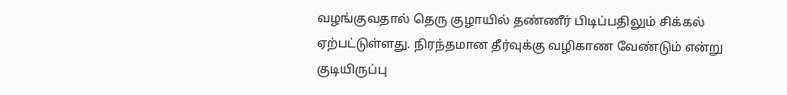வழங்குவதால் தெரு குழாயில் தண்ணீர் பிடிப்பதிலும் சிக்கல் ஏற்பட்டுள்ளது. நிரந்தமான தீர்வுக்கு வழிகாண வேண்டும் என்று குடியிருப்பு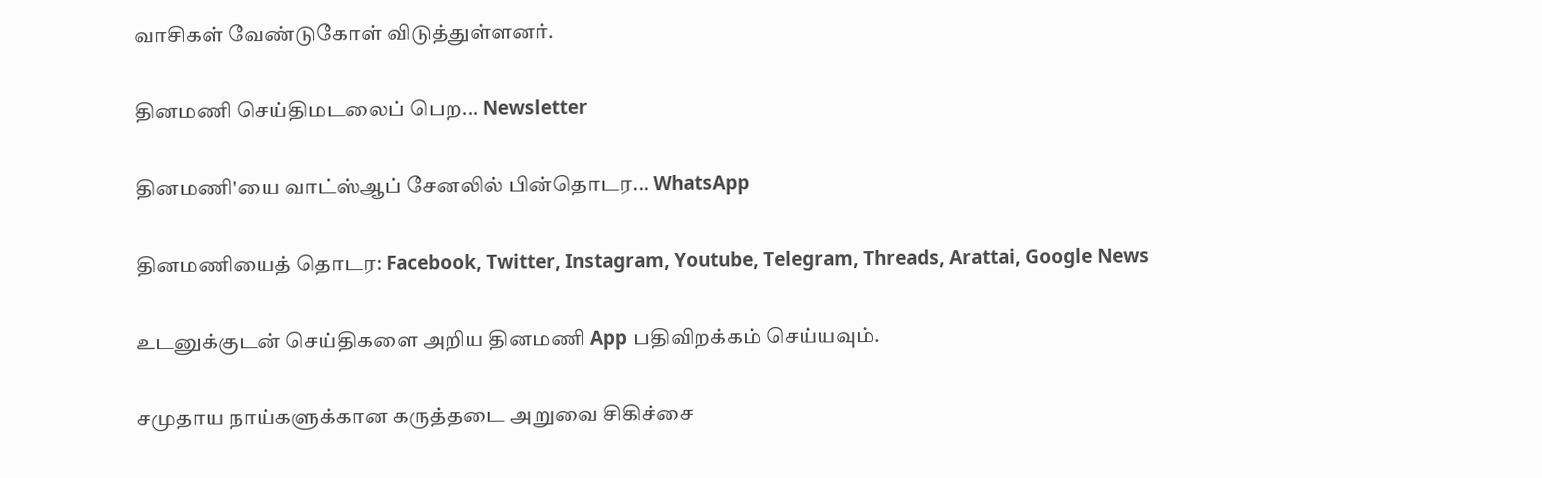வாசிகள் வேண்டுகோள் விடுத்துள்ளனர்.

தினமணி செய்திமடலைப் பெற... Newsletter

தினமணி'யை வாட்ஸ்ஆப் சேனலில் பின்தொடர... WhatsApp

தினமணியைத் தொடர: Facebook, Twitter, Instagram, Youtube, Telegram, Threads, Arattai, Google News

உடனுக்குடன் செய்திகளை அறிய தினமணி App பதிவிறக்கம் செய்யவும்.

சமுதாய நாய்களுக்கான கருத்தடை அறுவை சிகிச்சை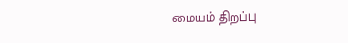மையம் திறப்பு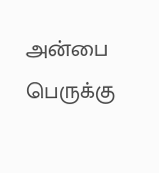அன்பை பெருக்கு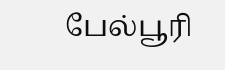பேல்பூரி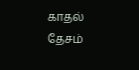காதல் தேசம்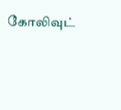கோலிவுட்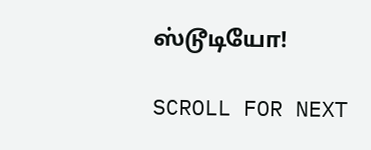ஸ்டூடியோ!

SCROLL FOR NEXT